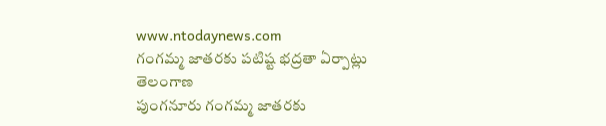www.ntodaynews.com
గంగమ్మ జాతరకు పటిష్ట భద్రతా ఏర్పాట్లు
తెలంగాణ
పుంగనూరు గంగమ్మ జాతరకు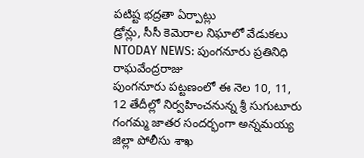పటిష్ట భద్రతా ఏర్పాట్లు
డ్రోన్లు, సీసీ కెమెరాల నిఘాలో వేడుకలు
NTODAY NEWS: పుంగనూరు ప్రతినిధి రాఘవేంద్రరాజు
పుంగనూరు పట్టణంలో ఈ నెల 10, 11, 12 తేదీల్లో నిర్వహించనున్న శ్రీ సుగుటూరు గంగమ్మ జాతర సందర్భంగా అన్నమయ్య జిల్లా పోలీసు శాఖ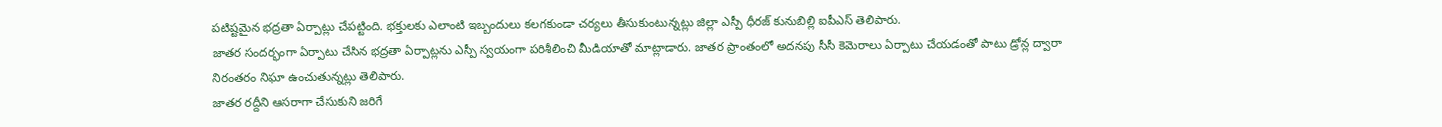పటిష్టమైన భద్రతా ఏర్పాట్లు చేపట్టింది. భక్తులకు ఎలాంటి ఇబ్బందులు కలగకుండా చర్యలు తీసుకుంటున్నట్లు జిల్లా ఎస్పీ ధీరజ్ కునుబిల్లి ఐపీఎస్ తెలిపారు.
జాతర సందర్భంగా ఏర్పాటు చేసిన భద్రతా ఏర్పాట్లను ఎస్పీ స్వయంగా పరిశీలించి మీడియాతో మాట్లాడారు. జాతర ప్రాంతంలో అదనపు సీసీ కెమెరాలు ఏర్పాటు చేయడంతో పాటు డ్రోన్ల ద్వారా నిరంతరం నిఘా ఉంచుతున్నట్లు తెలిపారు.
జాతర రద్దీని ఆసరాగా చేసుకుని జరిగే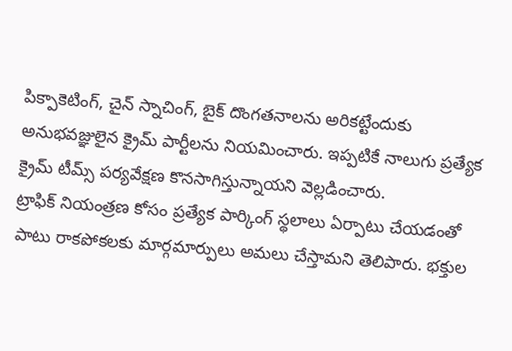పిక్పాకెటింగ్, చైన్ స్నాచింగ్, బైక్ దొంగతనాలను అరికట్టేందుకు అనుభవజ్ఞులైన క్రైమ్ పార్టీలను నియమించారు. ఇప్పటికే నాలుగు ప్రత్యేక క్రైమ్ టీమ్స్ పర్యవేక్షణ కొనసాగిస్తున్నాయని వెల్లడించారు.
ట్రాఫిక్ నియంత్రణ కోసం ప్రత్యేక పార్కింగ్ స్థలాలు ఏర్పాటు చేయడంతో పాటు రాకపోకలకు మార్గమార్పులు అమలు చేస్తామని తెలిపారు. భక్తుల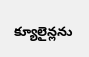క్యూలైన్లను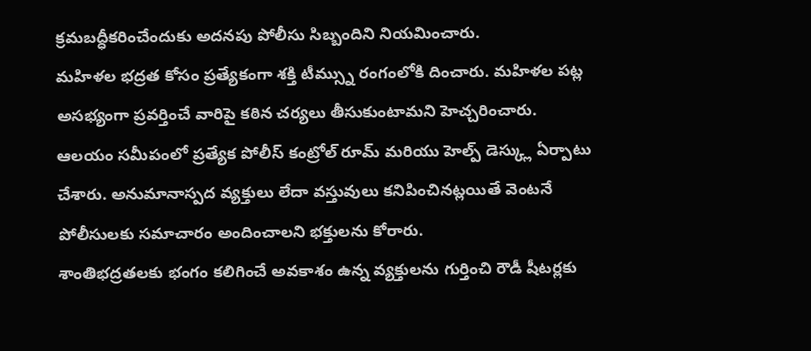క్రమబద్ధీకరించేందుకు అదనపు పోలీసు సిబ్బందిని నియమించారు.
మహిళల భద్రత కోసం ప్రత్యేకంగా శక్తి టీమ్స్ను రంగంలోకి దించారు. మహిళల పట్ల అసభ్యంగా ప్రవర్తించే వారిపై కఠిన చర్యలు తీసుకుంటామని హెచ్చరించారు.
ఆలయం సమీపంలో ప్రత్యేక పోలీస్ కంట్రోల్ రూమ్ మరియు హెల్ప్ డెస్క్లు ఏర్పాటు చేశారు. అనుమానాస్పద వ్యక్తులు లేదా వస్తువులు కనిపించినట్లయితే వెంటనే పోలీసులకు సమాచారం అందించాలని భక్తులను కోరారు.
శాంతిభద్రతలకు భంగం కలిగించే అవకాశం ఉన్న వ్యక్తులను గుర్తించి రౌడీ షీటర్లకు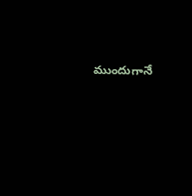ముందుగానే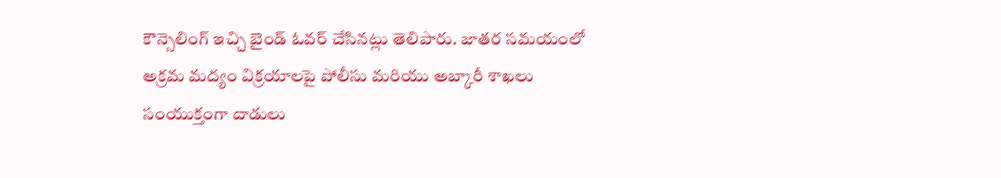కౌన్సెలింగ్ ఇచ్చి బైండ్ ఓవర్ చేసినట్లు తెలిపారు. జాతర సమయంలో అక్రమ మద్యం విక్రయాలపై పోలీసు మరియు అబ్కారీ శాఖలు సంయుక్తంగా దాడులు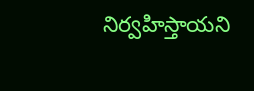నిర్వహిస్తాయని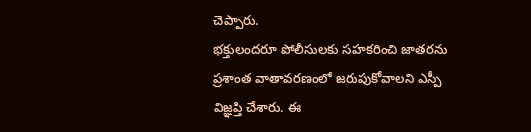చెప్పారు.
భక్తులందరూ పోలీసులకు సహకరించి జాతరను ప్రశాంత వాతావరణంలో జరుపుకోవాలని ఎస్పీ విజ్ఞప్తి చేశారు. ఈ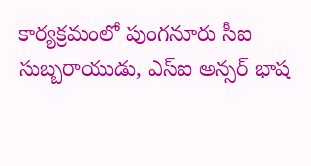కార్యక్రమంలో పుంగనూరు సీఐ సుబ్బరాయుడు, ఎస్ఐ అన్సర్ భాష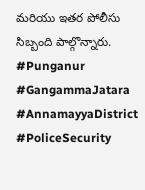మరియు ఇతర పోలీసు సిబ్బంది పాల్గొన్నారు.
#Punganur #GangammaJatara #AnnamayyaDistrict #PoliceSecurity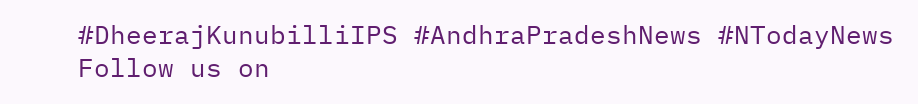#DheerajKunubilliIPS #AndhraPradeshNews #NTodayNews
Follow us on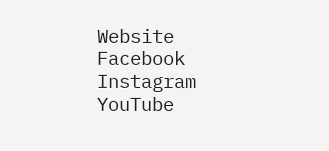Website
Facebook
Instagram
YouTube